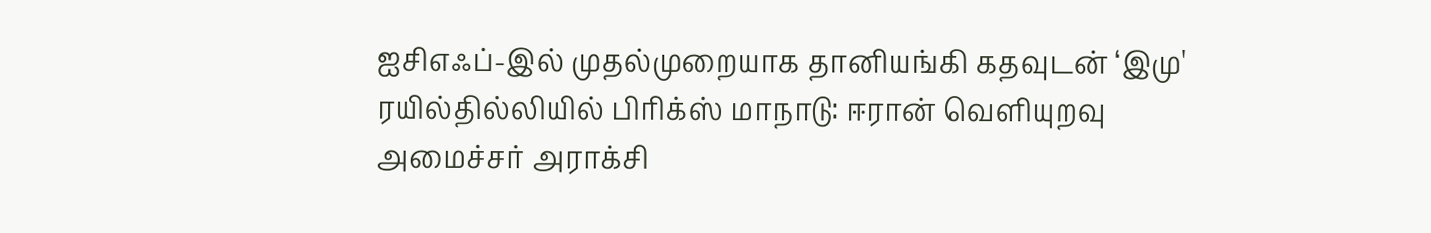ஐசிஎஃப்-இல் முதல்முறையாக தானியங்கி கதவுடன் ‘இமு' ரயில்தில்லியில் பிரிக்ஸ் மாநாடு: ஈரான் வெளியுறவு அமைச்சர் அராக்சி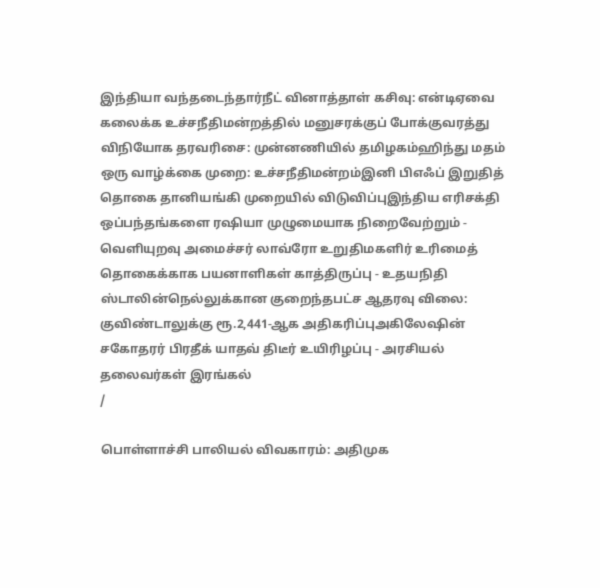இந்தியா வந்தடைந்தார்நீட் வினாத்தாள் கசிவு: என்டிஏவை கலைக்க உச்சநீதிமன்றத்தில் மனுசரக்குப் போக்குவரத்து விநியோக தரவரிசை: முன்னணியில் தமிழகம்ஹிந்து மதம் ஒரு வாழ்க்கை முறை: உச்சநீதிமன்றம்இனி பிஎஃப் இறுதித் தொகை தானியங்கி முறையில் விடுவிப்புஇந்திய எரிசக்தி ஒப்பந்தங்களை ரஷியா முழுமையாக நிறைவேற்றும் - வெளியுறவு அமைச்சர் லாவ்ரோ உறுதிமகளிர் உரிமைத் தொகைக்காக பயனாளிகள் காத்திருப்பு - உதயநிதி ஸ்டாலின்நெல்லுக்கான குறைந்தபட்ச ஆதரவு விலை: குவிண்டாலுக்கு ரூ.2,441-ஆக அதிகரிப்புஅகிலேஷின் சகோதரர் பிரதீக் யாதவ் திடீர் உயிரிழப்பு - அரசியல் தலைவர்கள் இரங்கல்
/

பொள்ளாச்சி பாலியல் விவகாரம்: அதிமுக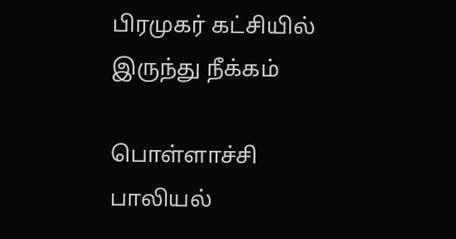பிரமுகர் கட்சியில் இருந்து நீக்கம்

பொள்ளாச்சி பாலியல்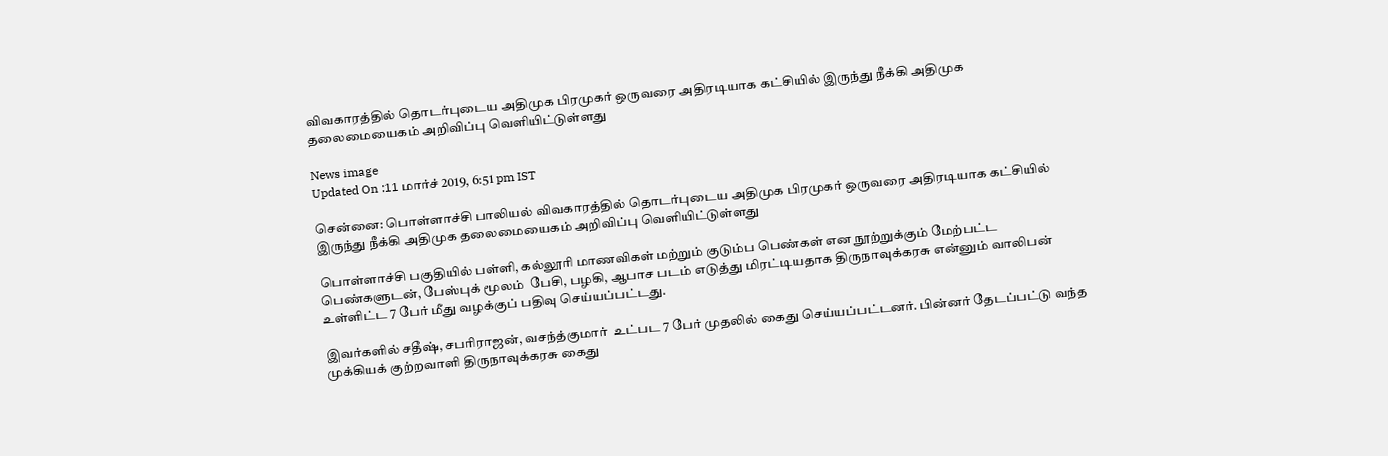விவகாரத்தில் தொடர்புடைய அதிமுக பிரமுகர் ஒருவரை அதிரடியாக கட்சியில் இருந்து நீக்கி அதிமுக தலைமையைகம் அறிவிப்பு வெளியிட்டுள்ளது

News image
Updated On :11 மார்ச் 2019, 6:51 pm IST

சென்னை: பொள்ளாச்சி பாலியல் விவகாரத்தில் தொடர்புடைய அதிமுக பிரமுகர் ஒருவரை அதிரடியாக கட்சியில் இருந்து நீக்கி அதிமுக தலைமையைகம் அறிவிப்பு வெளியிட்டுள்ளது

பொள்ளாச்சி பகுதியில் பள்ளி, கல்லூரி மாணவிகள் மற்றும் குடும்ப பெண்கள் என நூற்றுக்கும் மேற்பட்ட பெண்களுடன், பேஸ்புக் மூலம்  பேசி, பழகி, ஆபாச படம் எடுத்து மிரட்டியதாக திருநாவுக்கரசு என்னும் வாலிபன் உள்ளிட்ட 7 பேர் மீது வழக்குப் பதிவு செய்யப்பட்டது.

இவர்களில் சதீஷ், சபரிராஜன், வசந்த்குமார்  உட்பட 7 பேர் முதலில் கைது செய்யப்பட்டனர். பின்னர் தேடப்பட்டு வந்த முக்கியக் குற்றவாளி திருநாவுக்கரசு கைது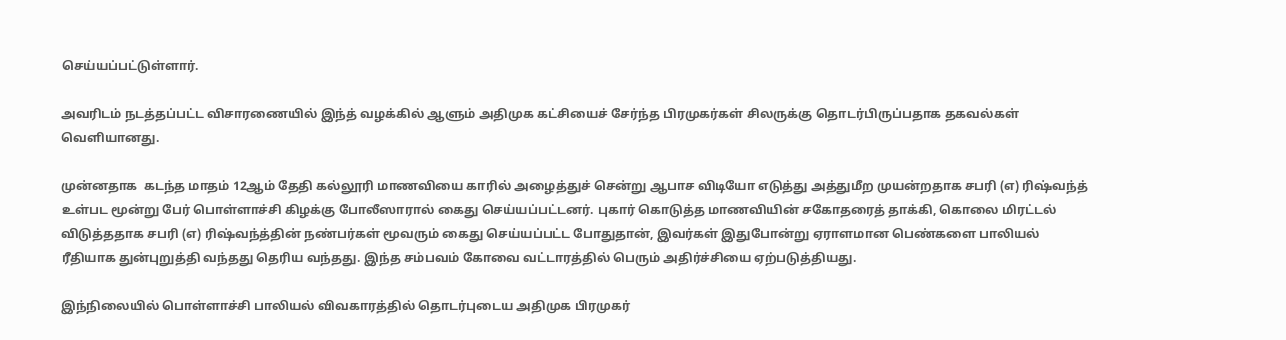செய்யப்பட்டுள்ளார்.

அவரிடம் நடத்தப்பட்ட விசாரணையில் இந்த் வழக்கில் ஆளும் அதிமுக கட்சியைச் சேர்ந்த பிரமுகர்கள் சிலருக்கு தொடர்பிருப்பதாக தகவல்கள் வெளியானது.

முன்னதாக  கடந்த மாதம் 12ஆம் தேதி கல்லூரி மாணவியை காரில் அழைத்துச் சென்று ஆபாச விடியோ எடுத்து அத்துமீற முயன்றதாக சபரி (எ) ரிஷ்வந்த் உள்பட மூன்று பேர் பொள்ளாச்சி கிழக்கு போலீஸாரால் கைது செய்யப்பட்டனர். புகார் கொடுத்த மாணவியின் சகோதரைத் தாக்கி, கொலை மிரட்டல் விடுத்ததாக சபரி (எ) ரிஷ்வந்த்தின் நண்பர்கள் மூவரும் கைது செய்யப்பட்ட போதுதான், இவர்கள் இதுபோன்று ஏராளமான பெண்களை பாலியல் ரீதியாக துன்புறுத்தி வந்தது தெரிய வந்தது. இந்த சம்பவம் கோவை வட்டாரத்தில் பெரும் அதிர்ச்சியை ஏற்படுத்தியது.

இந்நிலையில் பொள்ளாச்சி பாலியல் விவகாரத்தில் தொடர்புடைய அதிமுக பிரமுகர்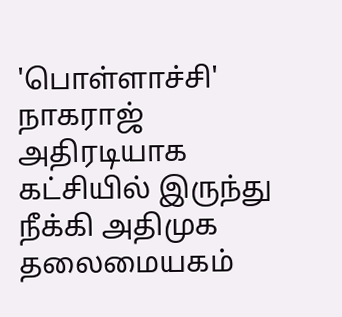'பொள்ளாச்சி' நாகராஜ் அதிரடியாக கட்சியில் இருந்து நீக்கி அதிமுக தலைமையகம்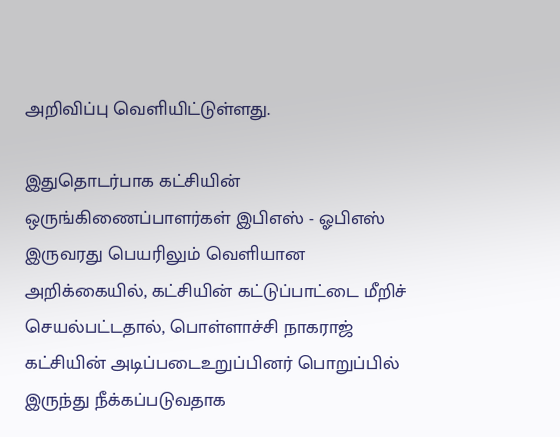அறிவிப்பு வெளியிட்டுள்ளது.

இதுதொடர்பாக கட்சியின் ஒருங்கிணைப்பாளர்கள் இபிஎஸ் - ஓபிஎஸ் இருவரது பெயரிலும் வெளியான அறிக்கையில், கட்சியின் கட்டுப்பாட்டை மீறிச் செயல்பட்டதால், பொள்ளாச்சி நாகராஜ் கட்சியின் அடிப்படைஉறுப்பினர் பொறுப்பில் இருந்து நீக்கப்படுவதாக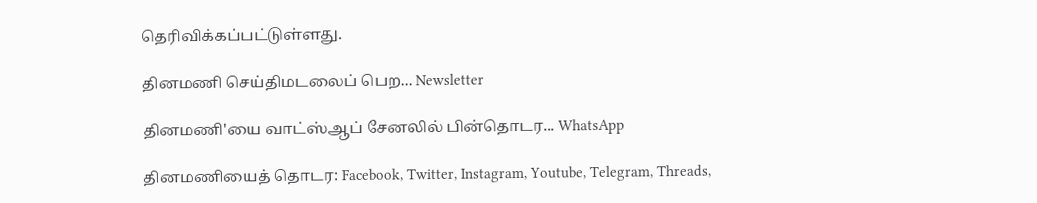தெரிவிக்கப்பட்டுள்ளது.

தினமணி செய்திமடலைப் பெற... Newsletter

தினமணி'யை வாட்ஸ்ஆப் சேனலில் பின்தொடர... WhatsApp

தினமணியைத் தொடர: Facebook, Twitter, Instagram, Youtube, Telegram, Threads,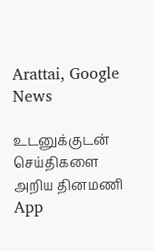Arattai, Google News

உடனுக்குடன் செய்திகளை அறிய தினமணி App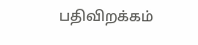பதிவிறக்கம்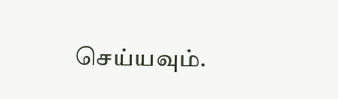செய்யவும்.